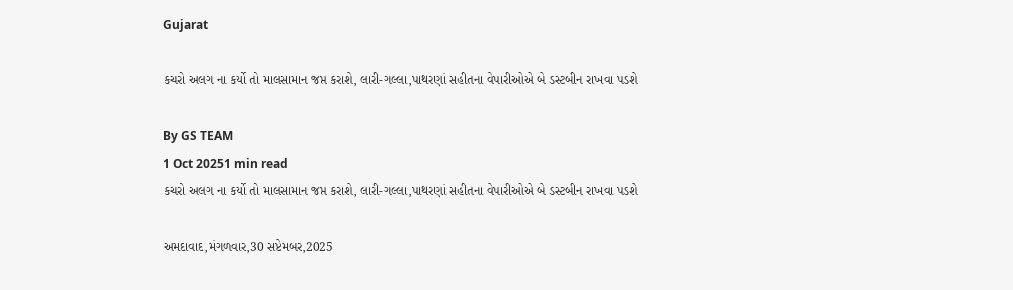Gujarat

કચરો અલગ ના કર્યો તો માલસામાન જપ્ત કરાશે, લારી-ગલ્લા,પાથરણાં સહીતના વેપારીઓએ બે ડસ્ટબીન રાખવા પડશે

By GS TEAM
1 Oct 20251 min read
કચરો અલગ ના કર્યો તો માલસામાન જપ્ત કરાશે, લારી-ગલ્લા,પાથરણાં સહીતના વેપારીઓએ બે ડસ્ટબીન રાખવા પડશે

અમદાવાદ,મંગળવાર,30 સપ્ટેમબર,2025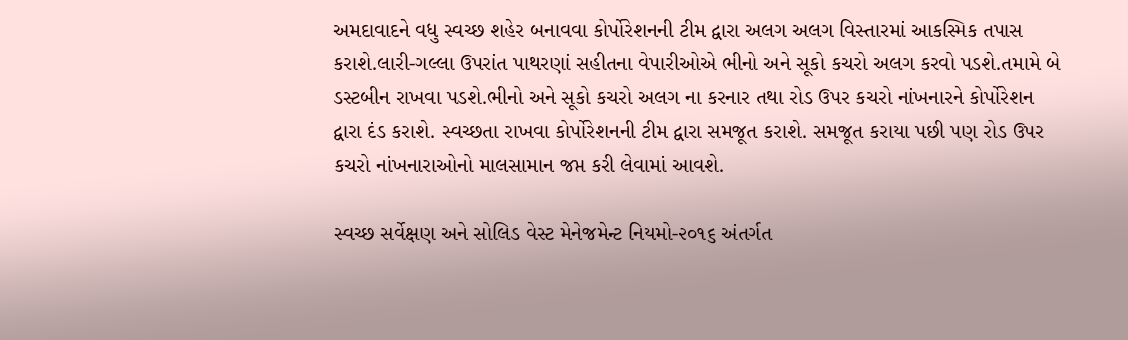અમદાવાદને વધુ સ્વચ્છ શહેર બનાવવા કોર્પોરેશનની ટીમ દ્વારા અલગ અલગ વિસ્તારમાં આકસ્મિક તપાસ કરાશે.લારી-ગલ્લા ઉપરાંત પાથરણાં સહીતના વેપારીઓએ ભીનો અને સૂકો કચરો અલગ કરવો પડશે.તમામે બે ડસ્ટબીન રાખવા પડશે.ભીનો અને સૂકો કચરો અલગ ના કરનાર તથા રોડ ઉપર કચરો નાંખનારને કોર્પોરેશન દ્વારા દંડ કરાશે. સ્વચ્છતા રાખવા કોર્પોરેશનની ટીમ દ્વારા સમજૂત કરાશે. સમજૂત કરાયા પછી પણ રોડ ઉપર કચરો નાંખનારાઓનો માલસામાન જપ્ત કરી લેવામાં આવશે.

સ્વચ્છ સર્વેક્ષણ અને સોલિડ વેસ્ટ મેનેજમેન્ટ નિયમો-૨૦૧૬ અંતર્ગત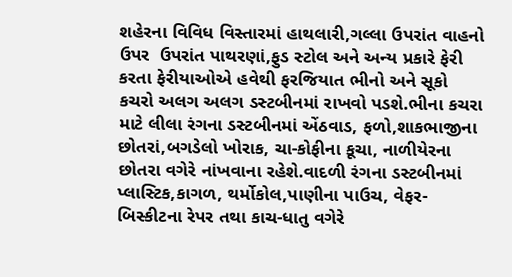શહેરના વિવિધ વિસ્તારમાં હાથલારી,ગલ્લા ઉપરાંત વાહનો ઉપર  ઉપરાંત પાથરણાં,ફુડ સ્ટોલ અને અન્ય પ્રકારે ફેરી કરતા ફેરીયાઓએ હવેથી ફરજિયાત ભીનો અને સૂકો કચરો અલગ અલગ ડસ્ટબીનમાં રાખવો પડશે.ભીના કચરા માટે લીલા રંગના ડસ્ટબીનમાં એંઠવાડ, ફળો,શાકભાજીના છોતરાં,બગડેલો ખોરાક, ચા-કોફીના કૂચા, નાળીયેરના છોતરા વગેરે નાંખવાના રહેશે.વાદળી રંગના ડસ્ટબીનમાં પ્લાસ્ટિક,કાગળ, થર્મોકોલ,પાણીના પાઉચ, વેફર-બિસ્કીટના રેપર તથા કાચ-ધાતુ વગેરે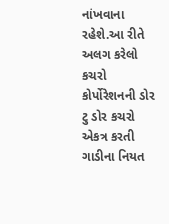નાંખવાના રહેશે.આ રીતે અલગ કરેલો કચરો કોર્પોરેશનની ડોર ટુ ડોર કચરો એકત્ર કરતી ગાડીના નિયત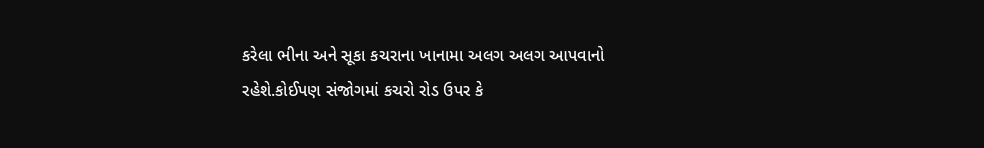કરેલા ભીના અને સૂકા કચરાના ખાનામા અલગ અલગ આપવાનો રહેશે.કોઈપણ સંજોગમાં કચરો રોડ ઉપર કે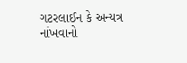ગટરલાઈન કે અન્યત્ર નાંખવાનો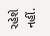રહેશે નહીં.